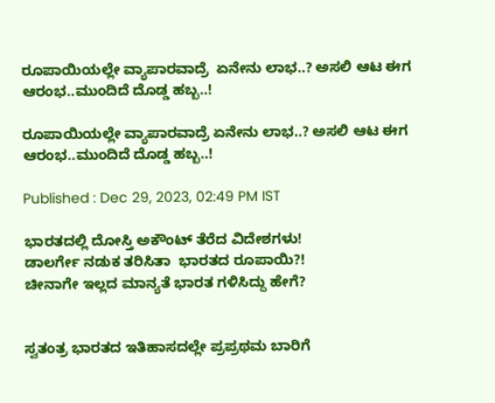ರೂಪಾಯಿಯಲ್ಲೇ ವ್ಯಾಪಾರವಾದ್ರೆ  ಏನೇನು ಲಾಭ..? ಅಸಲಿ ಆಟ ಈಗ ಆರಂಭ..ಮುಂದಿದೆ ದೊಡ್ಡ ಹಬ್ಬ..!

ರೂಪಾಯಿಯಲ್ಲೇ ವ್ಯಾಪಾರವಾದ್ರೆ ಏನೇನು ಲಾಭ..? ಅಸಲಿ ಆಟ ಈಗ ಆರಂಭ..ಮುಂದಿದೆ ದೊಡ್ಡ ಹಬ್ಬ..!

Published : Dec 29, 2023, 02:49 PM IST

ಭಾರತದಲ್ಲಿ ದೋಸ್ತಿ ಅಕೌಂಟ್ ತೆರೆದ ವಿದೇಶಗಳು!
ಡಾಲರ್ಗೇ ನಡುಕ ತರಿಸಿತಾ  ಭಾರತದ ರೂಪಾಯಿ?!
ಚೀನಾಗೇ ಇಲ್ಲದ ಮಾನ್ಯತೆ ಭಾರತ ಗಳಿಸಿದ್ದು ಹೇಗೆ?


ಸ್ವತಂತ್ರ ಭಾರತದ ಇತಿಹಾಸದಲ್ಲೇ ಪ್ರಪ್ರಥಮ ಬಾರಿಗೆ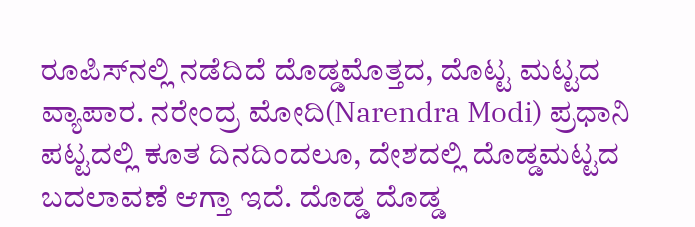ರೂಪಿಸ್‌ನಲ್ಲಿ ನಡೆದಿದೆ ದೊಡ್ಡಮೊತ್ತದ, ದೊಟ್ಟ ಮಟ್ಟದ ವ್ಯಾಪಾರ. ನರೇಂದ್ರ ಮೋದಿ(Narendra Modi) ಪ್ರಧಾನಿ ಪಟ್ಟದಲ್ಲಿ ಕೂತ ದಿನದಿಂದಲೂ, ದೇಶದಲ್ಲಿ ದೊಡ್ಡಮಟ್ಟದ ಬದಲಾವಣೆ ಆಗ್ತಾ ಇದೆ. ದೊಡ್ಡ ದೊಡ್ಡ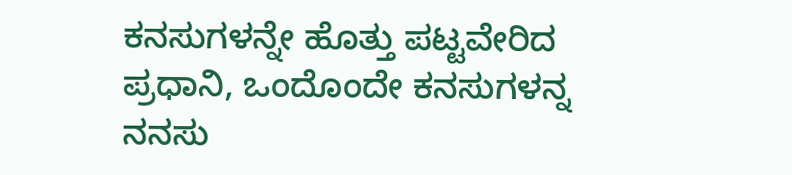ಕನಸುಗಳನ್ನೇ ಹೊತ್ತು ಪಟ್ಟವೇರಿದ ಪ್ರಧಾನಿ, ಒಂದೊಂದೇ ಕನಸುಗಳನ್ನ ನನಸು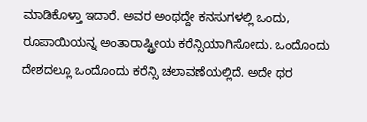ಮಾಡಿಕೊಳ್ತಾ ಇದಾರೆ. ಅವರ ಅಂಥದ್ದೇ ಕನಸುಗಳಲ್ಲಿ ಒಂದು, ರೂಪಾಯಿಯನ್ನ ಅಂತಾರಾಷ್ಟ್ರೀಯ ಕರೆನ್ಸಿಯಾಗಿಸೋದು. ಒಂದೊಂದು ದೇಶದಲ್ಲೂ ಒಂದೊಂದು ಕರೆನ್ಸಿ ಚಲಾವಣೆಯಲ್ಲಿದೆ. ಅದೇ ಥರ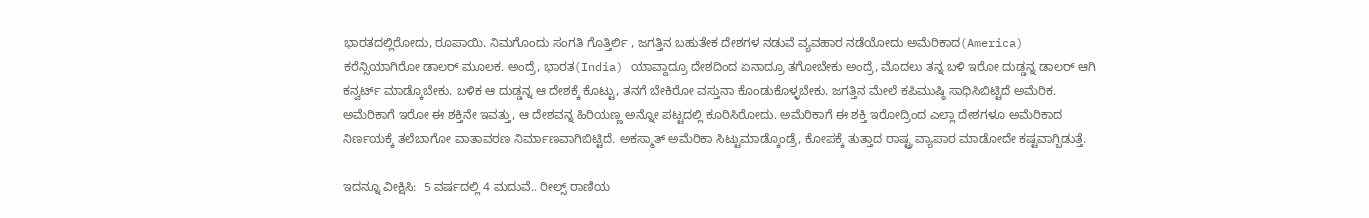ಭಾರತದಲ್ಲಿರೋದು, ರೂಪಾಯಿ. ನಿಮಗೊಂದು ಸಂಗತಿ ಗೊತ್ತಿರ್ಲಿ , ಜಗತ್ತಿನ ಬಹುತೇಕ ದೇಶಗಳ ನಡುವೆ ವ್ಯವಹಾರ ನಡೆಯೋದು ಅಮೆರಿಕಾದ(America) ಕರೆನ್ಸಿಯಾಗಿರೋ ಡಾಲರ್ ಮೂಲಕ. ಅಂದ್ರೆ, ಭಾರತ(India) ಯಾವ್ದಾದ್ರೂ ದೇಶದಿಂದ ಏನಾದ್ರೂ ತಗೋಬೇಕು ಅಂದ್ರೆ, ಮೊದಲು ತನ್ನ ಬಳಿ ಇರೋ ದುಡ್ಡನ್ನ ಡಾಲರ್ ಆಗಿ ಕನ್ವರ್ಟ್ ಮಾಡ್ಕೊಬೇಕು. ಬಳಿಕ ಆ ದುಡ್ಡನ್ನ ಆ ದೇಶಕ್ಕೆ ಕೊಟ್ಟು, ತನಗೆ ಬೇಕಿರೋ ವಸ್ತುನಾ ಕೊಂಡುಕೊಳ್ಳಬೇಕು. ಜಗತ್ತಿನ ಮೇಲೆ ಕಪಿಮುಷ್ಠಿ ಸಾಧಿಸಿಬಿಟ್ಟಿದೆ ಅಮೆರಿಕ. ಅಮೆರಿಕಾಗೆ ಇರೋ ಈ ಶಕ್ತಿನೇ ಇವತ್ತು, ಆ ದೇಶವನ್ನ ಹಿರಿಯಣ್ಣ ಅನ್ನೋ ಪಟ್ಟದಲ್ಲಿ ಕೂರಿಸಿರೋದು. ಅಮೆರಿಕಾಗೆ ಈ ಶಕ್ತಿ ಇರೋದ್ರಿಂದ ಎಲ್ಲಾ ದೇಶಗಳೂ ಅಮೆರಿಕಾದ ನಿರ್ಣಯಕ್ಕೆ ತಲೆಬಾಗೋ ವಾತಾವರಣ ನಿರ್ಮಾಣವಾಗಿಬಿಟ್ಟಿದೆ. ಅಕಸ್ಮಾತ್ ಅಮೆರಿಕಾ ಸಿಟ್ಟುಮಾಡ್ಕೊಂಡ್ರೆ, ಕೋಪಕ್ಕೆ ತುತ್ತಾದ ರಾಷ್ಟ್ರ ವ್ಯಾಪಾರ ಮಾಡೋದೇ ಕಷ್ಟವಾಗ್ಬಿಡುತ್ತೆ.

ಇದನ್ನೂ ವೀಕ್ಷಿಸಿ:  5 ವರ್ಷದಲ್ಲಿ 4 ಮದುವೆ.. ರೀಲ್ಸ್ ರಾಣಿಯ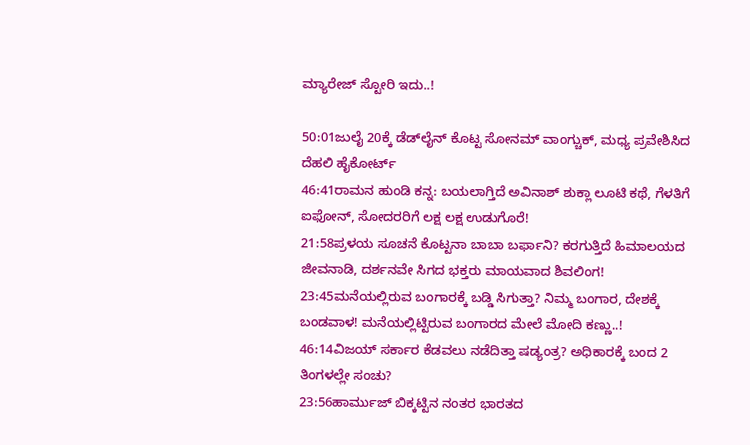ಮ್ಯಾರೇಜ್ ಸ್ಟೋರಿ ಇದು..!

50:01ಜುಲೈ 20ಕ್ಕೆ ಡೆಡ್‌ಲೈನ್ ಕೊಟ್ಟ ಸೋನಮ್ ವಾಂಗ್ಚುಕ್, ಮಧ್ಯ ಪ್ರವೇಶಿಸಿದ ದೆಹಲಿ ಹೈಕೋರ್ಟ್
46:41ರಾಮನ ಹುಂಡಿ ಕನ್ನ: ಬಯಲಾಗ್ತಿದೆ ಅವಿನಾಶ್ ಶುಕ್ಲಾ ಲೂಟಿ ಕಥೆ, ಗೆಳತಿಗೆ ಐಫೋನ್, ಸೋದರರಿಗೆ ಲಕ್ಷ ಲಕ್ಷ ಉಡುಗೊರೆ!
21:58ಪ್ರಳಯ ಸೂಚನೆ ಕೊಟ್ಟನಾ ಬಾಬಾ ಬರ್ಫಾನಿ? ಕರಗುತ್ತಿದೆ ಹಿಮಾಲಯದ ಜೀವನಾಡಿ, ದರ್ಶನವೇ ಸಿಗದ ಭಕ್ತರು ಮಾಯವಾದ ಶಿವಲಿಂಗ!
23:45ಮನೆಯಲ್ಲಿರುವ ಬಂಗಾರಕ್ಕೆ ಬಡ್ಡಿ ಸಿಗುತ್ತಾ? ನಿಮ್ಮ ಬಂಗಾರ, ದೇಶಕ್ಕೆ ಬಂಡವಾಳ! ಮನೆಯಲ್ಲಿಟ್ಟಿರುವ ಬಂಗಾರದ ಮೇಲೆ ಮೋದಿ ಕಣ್ಣು..!
46:14ವಿಜಯ್ ಸರ್ಕಾರ ಕೆಡವಲು ನಡೆದಿತ್ತಾ ಷಡ್ಯಂತ್ರ? ಅಧಿಕಾರಕ್ಕೆ ಬಂದ 2 ತಿಂಗಳಲ್ಲೇ ಸಂಚು?
23:56ಹಾರ್ಮುಜ್ ಬಿಕ್ಕಟ್ಟಿನ ನಂತರ ಭಾರತದ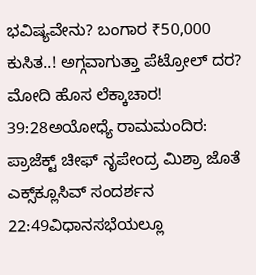ಭವಿಷ್ಯವೇನು? ಬಂಗಾರ ₹50,000 ಕುಸಿತ..! ಅಗ್ಗವಾಗುತ್ತಾ ಪೆಟ್ರೋಲ್ ದರ? ಮೋದಿ ಹೊಸ ಲೆಕ್ಕಾಚಾರ!
39:28ಅಯೋಧ್ಯೆ ರಾಮಮಂದಿರ: ಪ್ರಾಜೆಕ್ಟ್ ಚೀಫ್ ನೃಪೇಂದ್ರ ಮಿಶ್ರಾ ಜೊತೆ ಎಕ್ಸ್‌ಕ್ಲೂಸಿವ್ ಸಂದರ್ಶನ
22:49ವಿಧಾನಸಭೆಯಲ್ಲೂ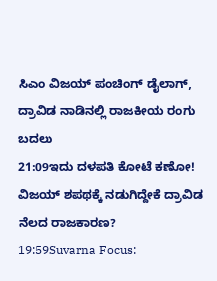ಸಿಎಂ ವಿಜಯ್ ಪಂಚಿಂಗ್ ಡೈಲಾಗ್, ದ್ರಾವಿಡ ನಾಡಿನಲ್ಲಿ ರಾಜಕೀಯ ರಂಗು ಬದಲು
21:09ಇದು ದಳಪತಿ ಕೋಟೆ ಕಣೋ! ವಿಜಯ್ ಶಪಥಕ್ಕೆ ನಡುಗಿದ್ದೇಕೆ ದ್ರಾವಿಡ ನೆಲದ ರಾಜಕಾರಣ?
19:59Suvarna Focus: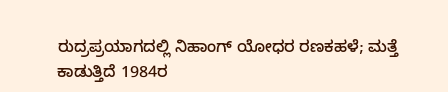ರುದ್ರಪ್ರಯಾಗದಲ್ಲಿ ನಿಹಾಂಗ್ ಯೋಧರ ರಣಕಹಳೆ; ಮತ್ತೆ ಕಾಡುತ್ತಿದೆ 1984ರ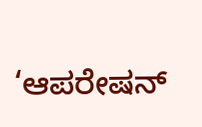‘ಆಪರೇಷನ್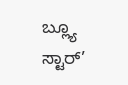ಬ್ಲ್ಯೂ ಸ್ಟಾರ್’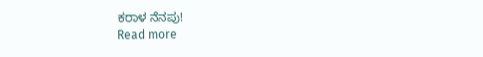ಕರಾಳ ನೆನಪು!
Read more